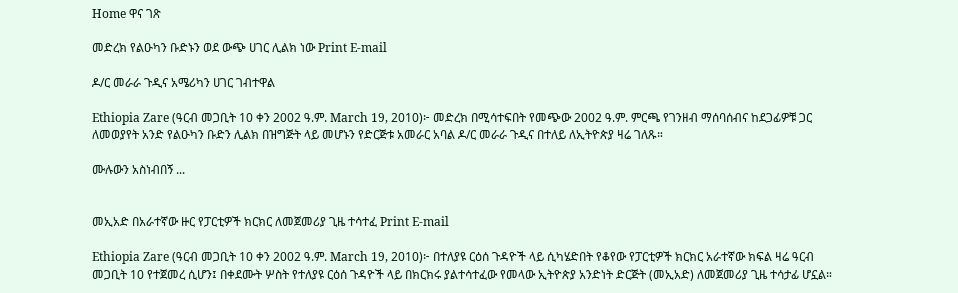Home ዋና ገጽ

መድረክ የልዑካን ቡድኑን ወደ ውጭ ሀገር ሊልክ ነው Print E-mail

ዶ/ር መራራ ጉዲና አሜሪካን ሀገር ገብተዋል

Ethiopia Zare (ዓርብ መጋቢት 10 ቀን 2002 ዓ.ም. March 19, 2010)፦ መድረክ በሚሳተፍበት የመጭው 2002 ዓ.ም. ምርጫ የገንዘብ ማሰባሰብና ከደጋፊዎቹ ጋር ለመወያየት አንድ የልዑካን ቡድን ሊልክ በዝግጅት ላይ መሆኑን የድርጅቱ አመራር አባል ዶ/ር መራራ ጉዲና በተለይ ለኢትዮጵያ ዛሬ ገለጹ።

ሙሉውን አስነብበኝ ...


መኢአድ በአራተኛው ዙር የፓርቲዎች ክርክር ለመጀመሪያ ጊዜ ተሳተፈ Print E-mail

Ethiopia Zare (ዓርብ መጋቢት 10 ቀን 2002 ዓ.ም. March 19, 2010)፦ በተለያዩ ርዕሰ ጉዳዮች ላይ ሲካሄድበት የቆየው የፓርቲዎች ክርክር አራተኛው ክፍል ዛሬ ዓርብ መጋቢት 10 የተጀመረ ሲሆን፤ በቀደሙት ሦስት የተለያዩ ርዕሰ ጉዳዮች ላይ በክርክሩ ያልተሳተፈው የመላው ኢትዮጵያ አንድነት ድርጅት (መኢአድ) ለመጀመሪያ ጊዜ ተሳታፊ ሆኗል።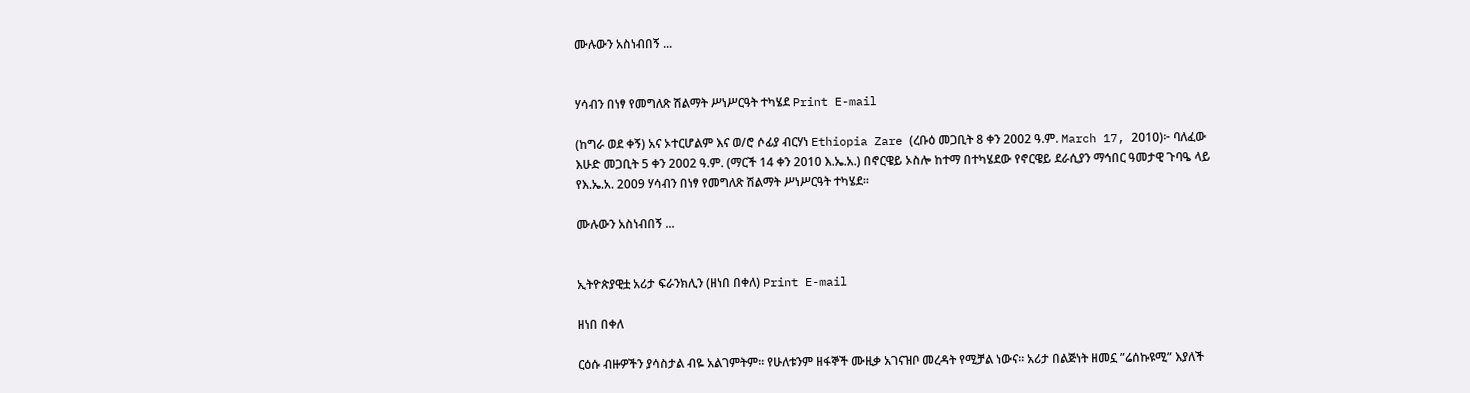ሙሉውን አስነብበኝ ...


ሃሳብን በነፃ የመግለጽ ሽልማት ሥነሥርዓት ተካሄደ Print E-mail

(ከግራ ወደ ቀኝ) አና ኦተርሆልም እና ወ/ሮ ሶፊያ ብርሃነ Ethiopia Zare (ረቡዕ መጋቢት 8 ቀን 2002 ዓ.ም. March 17, 2010)፦ ባለፈው እሁድ መጋቢት 5 ቀን 2002 ዓ.ም. (ማርች 14 ቀን 2010 እ.ኤ.አ.) በኖርዌይ ኦስሎ ከተማ በተካሄደው የኖርዌይ ደራሲያን ማኅበር ዓመታዊ ጉባዔ ላይ የእ.ኤ.አ. 2009 ሃሳብን በነፃ የመግለጽ ሽልማት ሥነሥርዓት ተካሄደ።

ሙሉውን አስነብበኝ ...


ኢትዮጵያዊቷ አሪታ ፍራንክሊን (ዘነበ በቀለ) Print E-mail

ዘነበ በቀለ

ርዕሱ ብዙዎችን ያሳስታል ብዬ አልገምትም። የሁለቱንም ዘፋኞች ሙዚቃ አገናዝቦ መረዳት የሚቻል ነውና። አሪታ በልጅነት ዘመኗ ”ሬሰኩዩሚ” እያለች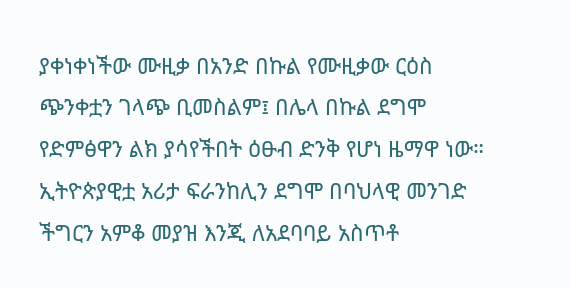ያቀነቀነችው ሙዚቃ በአንድ በኩል የሙዚቃው ርዕስ ጭንቀቷን ገላጭ ቢመስልም፤ በሌላ በኩል ደግሞ የድምፅዋን ልክ ያሳየችበት ዕፁብ ድንቅ የሆነ ዜማዋ ነው። ኢትዮጵያዊቷ አሪታ ፍራንከሊን ደግሞ በባህላዊ መንገድ ችግርን አምቆ መያዝ እንጂ ለአደባባይ አስጥቶ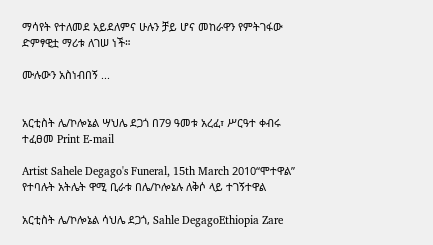ማሳየት የተለመደ አይደለምና ሁሉን ቻይ ሆና መከራዋን የምትገፋው ድምፃዊቷ ማሪቱ ለገሠ ነች።

ሙሉውን አስነብበኝ ...


አርቲስት ሌ/ኮሎኔል ሣህሌ ደጋጎ በ79 ዓመቱ አረፈ፣ ሥርዓተ ቀብሩ ተፈፀመ Print E-mail

Artist Sahele Degago's Funeral, 15th March 2010“ሞተዋል” የተባሉት አትሌት ዋሚ ቢራቱ በሌ/ኮሎኔሉ ለቅሶ ላይ ተገኝተዋል

አርቲስት ሌ/ኮሎኔል ሳህሌ ደጋጎ, Sahle DegagoEthiopia Zare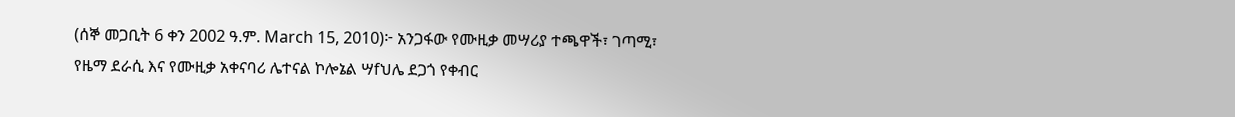(ሰኞ መጋቢት 6 ቀን 2002 ዓ.ም. March 15, 2010)፦ አንጋፋው የሙዚቃ መሣሪያ ተጫዋች፣ ገጣሚ፣ የዜማ ደራሲ እና የሙዚቃ አቀናባሪ ሌተናል ኮሎኔል ሣfህሌ ደጋጎ የቀብር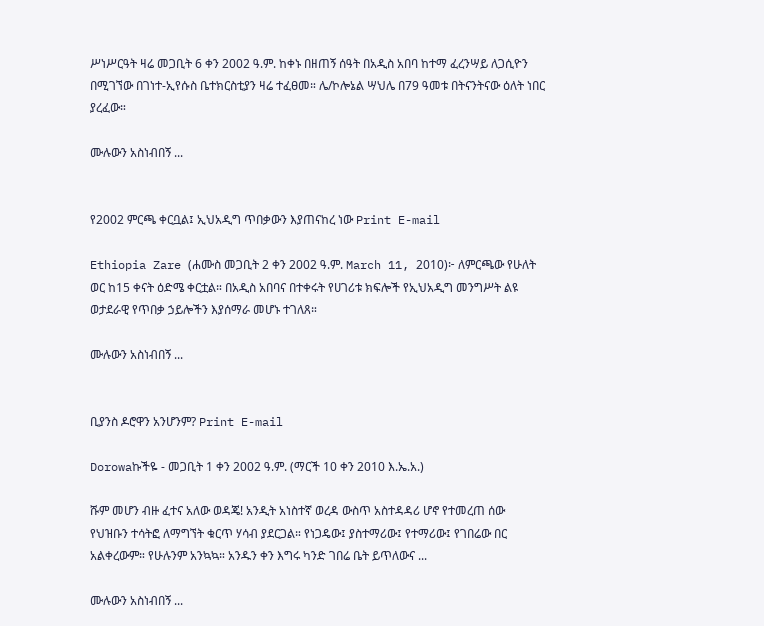ሥነሥርዓት ዛሬ መጋቢት 6 ቀን 2002 ዓ.ም. ከቀኑ በዘጠኝ ሰዓት በአዲስ አበባ ከተማ ፈረንሣይ ለጋሲዮን በሚገኘው በገነተ-ኢየሱስ ቤተክርስቲያን ዛሬ ተፈፀመ። ሌ/ኮሎኔል ሣህሌ በ79 ዓመቱ በትናንትናው ዕለት ነበር ያረፈው።

ሙሉውን አስነብበኝ ...


የ2002 ምርጫ ቀርቧል፤ ኢህአዲግ ጥበቃውን እያጠናከረ ነው Print E-mail

Ethiopia Zare (ሐሙስ መጋቢት 2 ቀን 2002 ዓ.ም. March 11, 2010)፦ ለምርጫው የሁለት ወር ከ15 ቀናት ዕድሜ ቀርቷል። በአዲስ አበባና በተቀሩት የሀገሪቱ ክፍሎች የኢህአዲግ መንግሥት ልዩ ወታደራዊ የጥበቃ ኃይሎችን እያሰማራ መሆኑ ተገለጸ።

ሙሉውን አስነብበኝ ...


ቢያንስ ዶሮዋን አንሆንም? Print E-mail

Dorowaኩችዬ - መጋቢት 1 ቀን 2002 ዓ.ም. (ማርች 10 ቀን 2010 እ.ኤ.አ.)

ሹም መሆን ብዙ ፈተና አለው ወዳጄ! አንዲት አነስተኛ ወረዳ ውስጥ አስተዳዳሪ ሆኖ የተመረጠ ሰው የህዝቡን ተሳትፎ ለማግኘት ቁርጥ ሃሳብ ያደርጋል። የነጋዴው፤ ያስተማሪው፤ የተማሪው፤ የገበሬው በር አልቀረውም። የሁሉንም አንኳኳ። አንዱን ቀን እግሩ ካንድ ገበሬ ቤት ይጥለውና ...

ሙሉውን አስነብበኝ ...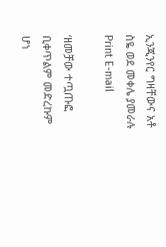ኢንጂንየር ግዛቸውና አቶ ስዬ ወደ መቀሌ ያመራሉ Print E-mail

‘ዘመቻው ተጧጡፎ ቢቀጥልም መድረኩም ሆነ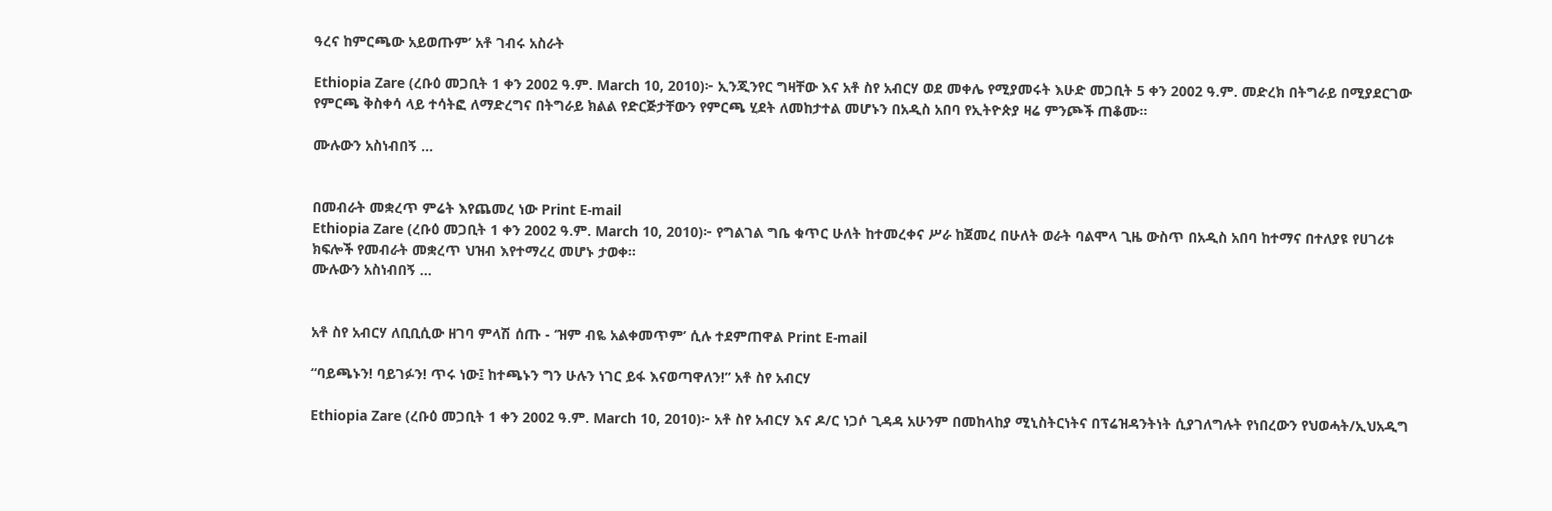ዓረና ከምርጫው አይወጡም’ አቶ ገብሩ አስራት

Ethiopia Zare (ረቡዕ መጋቢት 1 ቀን 2002 ዓ.ም. March 10, 2010)፦ ኢንጂንየር ግዛቸው እና አቶ ስየ አብርሃ ወደ መቀሌ የሚያመሩት እሁድ መጋቢት 5 ቀን 2002 ዓ.ም. መድረክ በትግራይ በሚያደርገው የምርጫ ቅስቀሳ ላይ ተሳትፎ ለማድረግና በትግራይ ክልል የድርጅታቸውን የምርጫ ሂደት ለመከታተል መሆኑን በአዲስ አበባ የኢትዮጵያ ዛሬ ምንጮች ጠቆሙ።

ሙሉውን አስነብበኝ ...


በመብራት መቋረጥ ምሬት እየጨመረ ነው Print E-mail
Ethiopia Zare (ረቡዕ መጋቢት 1 ቀን 2002 ዓ.ም. March 10, 2010)፦ የግልገል ግቤ ቁጥር ሁለት ከተመረቀና ሥራ ከጀመረ በሁለት ወራት ባልሞላ ጊዜ ውስጥ በአዲስ አበባ ከተማና በተለያዩ የሀገሪቱ ክፍሎች የመብራት መቋረጥ ህዝብ እየተማረረ መሆኑ ታወቀ።
ሙሉውን አስነብበኝ ...


አቶ ስየ አብርሃ ለቢቢሲው ዘገባ ምላሽ ሰጡ - ‘ዝም ብዬ አልቀመጥም’ ሲሉ ተደምጠዋል Print E-mail

“ባይጫኑን! ባይገፉን! ጥሩ ነው፤ ከተጫኑን ግን ሁሉን ነገር ይፋ እናወጣዋለን!” አቶ ስየ አብርሃ

Ethiopia Zare (ረቡዕ መጋቢት 1 ቀን 2002 ዓ.ም. March 10, 2010)፦ አቶ ስየ አብርሃ እና ዶ/ር ነጋሶ ጊዳዳ አሁንም በመከላከያ ሚኒስትርነትና በፕሬዝዳንትነት ሲያገለግሉት የነበረውን የህወሓት/ኢህአዲግ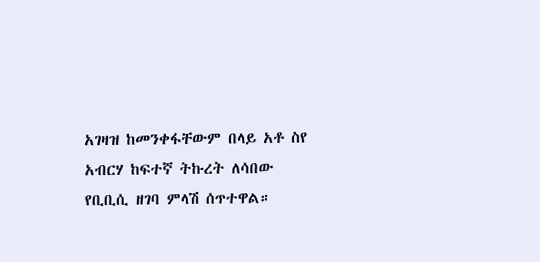አገዛዝ ከመንቀፋቸውም በላይ አቶ ስየ አብርሃ ከፍተኛ ትኩረት ለሳበው የቢቢሲ ዘገባ ምላሽ ሰጥተዋል።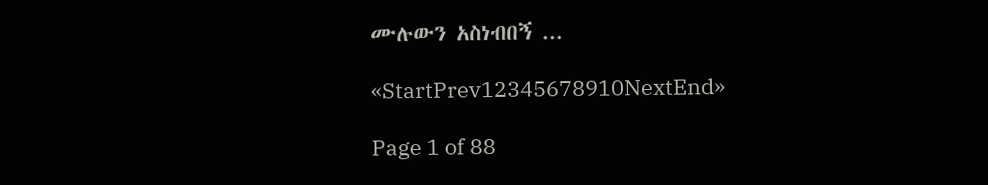ሙሉውን አስነብበኝ ...

«StartPrev12345678910NextEnd»

Page 1 of 88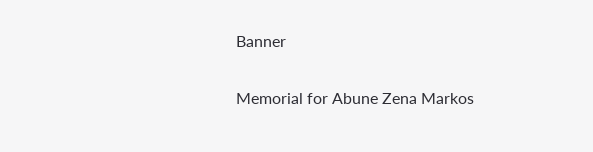Banner

Memorial for Abune Zena Markos